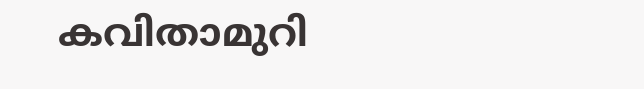കവിതാമുറി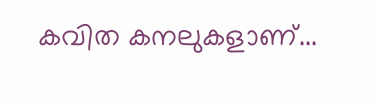കവിത കനലുകളാണ്‌...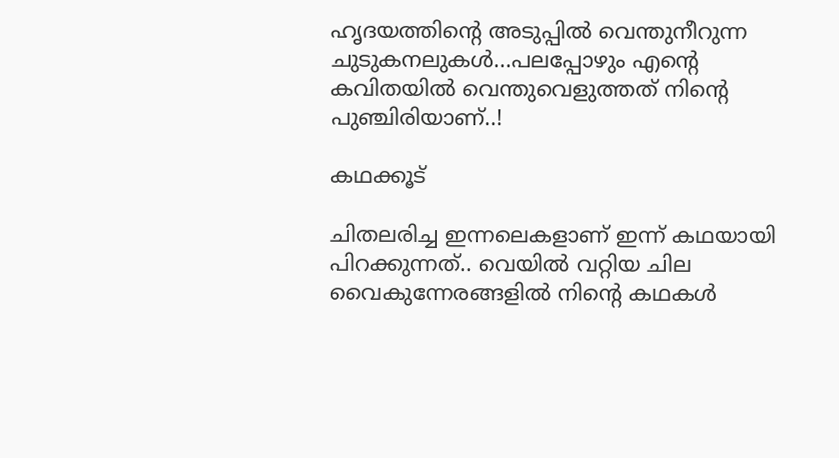ഹൃദയത്തിന്‍റെ അടുപ്പില്‍ വെന്തുനീറുന്ന ചുടുകനലുകള്‍...പലപ്പോഴും എന്‍റെ കവിതയില്‍ വെന്തുവെളുത്തത് നിന്‍റെ പുഞ്ചിരിയാണ്..!

കഥക്കൂട്

ചിതലരിച്ച ഇന്നലെകളാണ്‌ ഇന്ന് കഥയായി പിറക്കുന്നത്.. വെയില്‍ വറ്റിയ ചില വൈകുന്നേരങ്ങളില്‍ നിന്‍റെ കഥകള്‍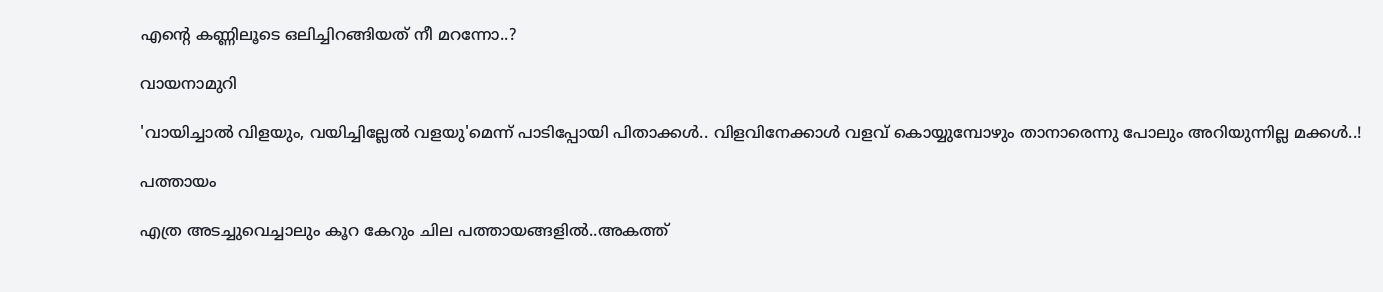എന്‍റെ കണ്ണിലൂടെ ഒലിച്ചിറങ്ങിയത് നീ മറന്നോ..?

വായനാമുറി

'വായിച്ചാല്‍ വിളയും, വയിച്ചില്ലേല്‍ വളയു'മെന്ന് പാടിപ്പോയി പിതാക്കള്‍.. വിളവിനേക്കാള്‍ വളവ് കൊയ്യുമ്പോഴും താനാരെന്നു പോലും അറിയുന്നില്ല മക്കള്‍..!

പത്തായം

എത്ര അടച്ചുവെച്ചാലും കൂറ കേറും ചില പത്തായങ്ങളില്‍..അകത്ത്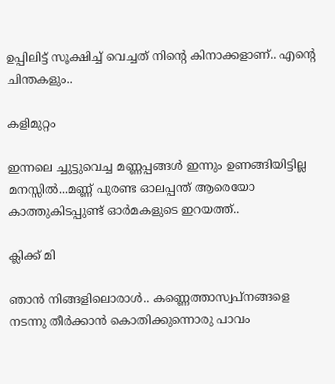ഉപ്പിലിട്ട് സൂക്ഷിച്ച് വെച്ചത് നിന്‍റെ കിനാക്കളാണ്‌.. എന്‍റെ ചിന്തകളും..

കളിമുറ്റം

ഇന്നലെ ച്ചുട്ടുവെച്ച മണ്ണപ്പങ്ങള്‍ ഇന്നും ഉണങ്ങിയിട്ടില്ല മനസ്സില്‍...മണ്ണ് പുരണ്ട ഓലപ്പന്ത്‌ ആരെയോ കാത്തുകിടപ്പുണ്ട് ഓര്‍മകളുടെ ഇറയത്ത്‌..

ക്ലിക്ക് മി

ഞാന്‍ നിങ്ങളിലൊരാള്‍.. കണ്ണെത്താസ്വപ്നങ്ങളെ നടന്നു തീര്‍ക്കാന്‍ കൊതിക്കുന്നൊരു പാവം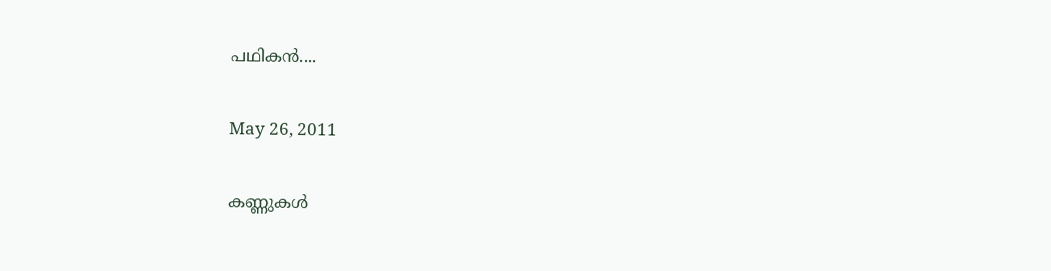പഥികന്‍....

May 26, 2011

കണ്ണുകള്‍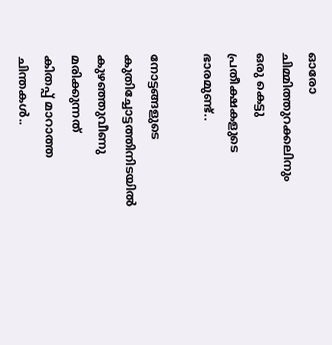ഓരോ ചിമ്മിത്തുറക്കലിനും
ഒരു കെട്ടു പ്രതീക്ഷകളുടെ
ഭാരമുണ്ട്..

നോട്ടങ്ങളുടെ
കുതിച്ചോട്ടത്തിനിടയില്‍
കുഴഞ്ഞുവീണു മരിക്കുന്നത്
കിതപ്പ് മാറാത്ത ചിന്തകള്‍..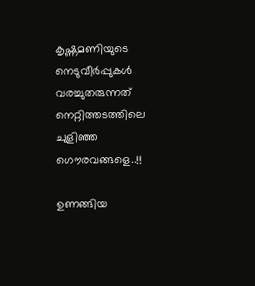കൃഷ്ണമണിയുടെ
നെടുവീര്‍പ്പുകള്‍ വരച്ചുതരുന്നത്
നെറ്റിത്തടത്തിലെ
ചുളിഞ്ഞ ഗൌരവങ്ങളെ..!!

ഉണങ്ങിയ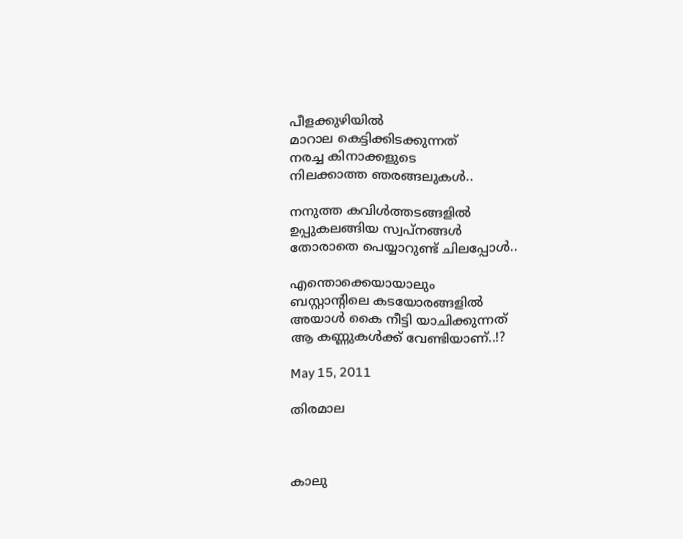പീളക്കുഴിയില്‍
മാറാല കെട്ടിക്കിടക്കുന്നത്‌
നരച്ച കിനാക്കളുടെ
നിലക്കാത്ത ഞരങ്ങലുകള്‍..

നനുത്ത കവിള്‍ത്തടങ്ങളില്‍
ഉപ്പുകലങ്ങിയ സ്വപ്‌നങ്ങള്‍
തോരാതെ പെയ്യാറുണ്ട് ചിലപ്പോള്‍..

എന്തൊക്കെയായാലും
ബസ്റ്റാന്റിലെ കടയോരങ്ങളില്‍
അയാള്‍ കൈ നീട്ടി യാചിക്കുന്നത്
ആ കണ്ണുകള്‍ക്ക്‌ വേണ്ടിയാണ്..!?

May 15, 2011

തിരമാല



കാലു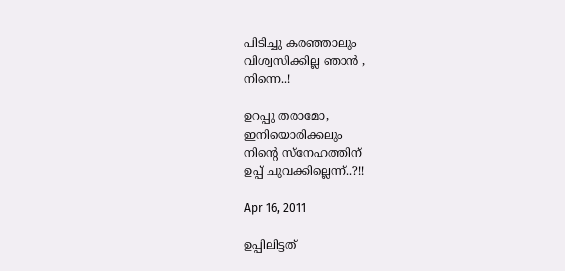പിടിച്ചു കരഞ്ഞാലും
വിശ്വസിക്കില്ല ഞാന്‍ ,
നിന്നെ..!

ഉറപ്പു തരാമോ,
ഇനിയൊരിക്കലും
നിന്‍റെ സ്നേഹത്തിന്
ഉപ്പ് ചുവക്കില്ലെന്ന്..?!!

Apr 16, 2011

ഉപ്പിലിട്ടത്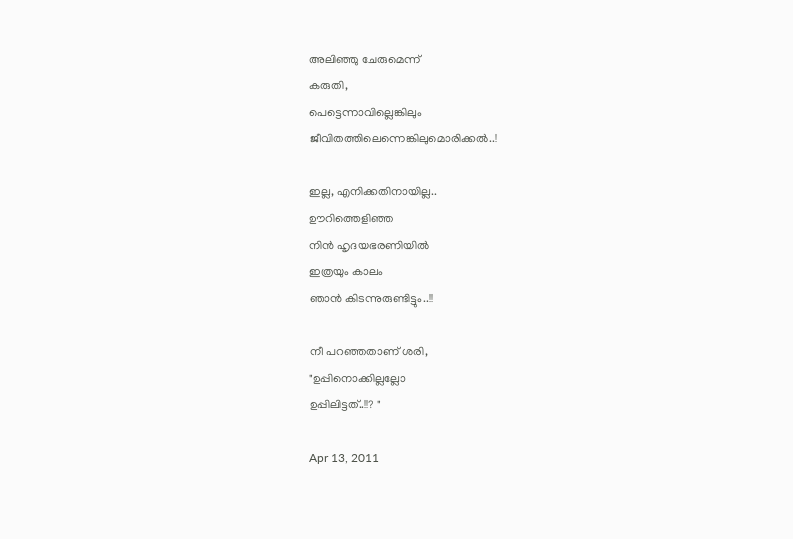അലിഞ്ഞു ചേരുമെന്ന്
കരുതി,
പെട്ടെന്നാവില്ലെങ്കിലും
ജീവിതത്തിലെന്നെങ്കിലുമൊരിക്കല്‍..!

ഇല്ല, എനിക്കതിനായില്ല..
ഊറിത്തെളിഞ്ഞ
നിന്‍ ഹൃദയഭരണിയില്‍
ഇത്രയും കാലം
ഞാന്‍ കിടന്നുരുണ്ടിട്ടും..!!

നീ പറഞ്ഞതാണ് ശരി,
"ഉപ്പിനൊക്കില്ലല്ലോ
ഉപ്പിലിട്ടത്..!!? "

Apr 13, 2011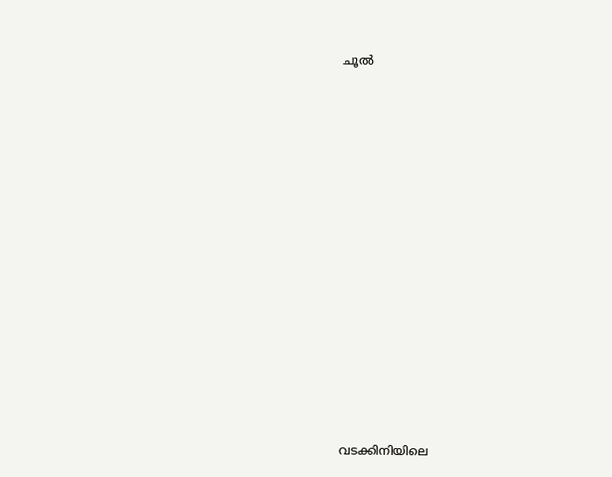ചൂല്‍




















വടക്കിനിയിലെ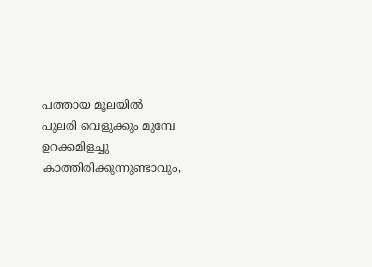പത്തായ മൂലയില്‍
പുലരി വെളുക്കും മുമ്പേ
ഉറക്കമിളച്ചു കാത്തിരിക്കുന്നുണ്ടാവും,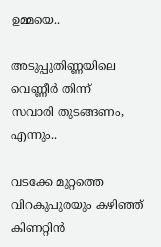ഉമ്മയെ..

അടുപ്പുതിണ്ണയിലെ
വെണ്ണീര്‍ തിന്ന്
സവാരി തുടങ്ങണം,
എന്നും..

വടക്കേ മുറ്റത്തെ
വിറകുപുരയും കഴിഞ്ഞ്
കിണറ്റിന്‍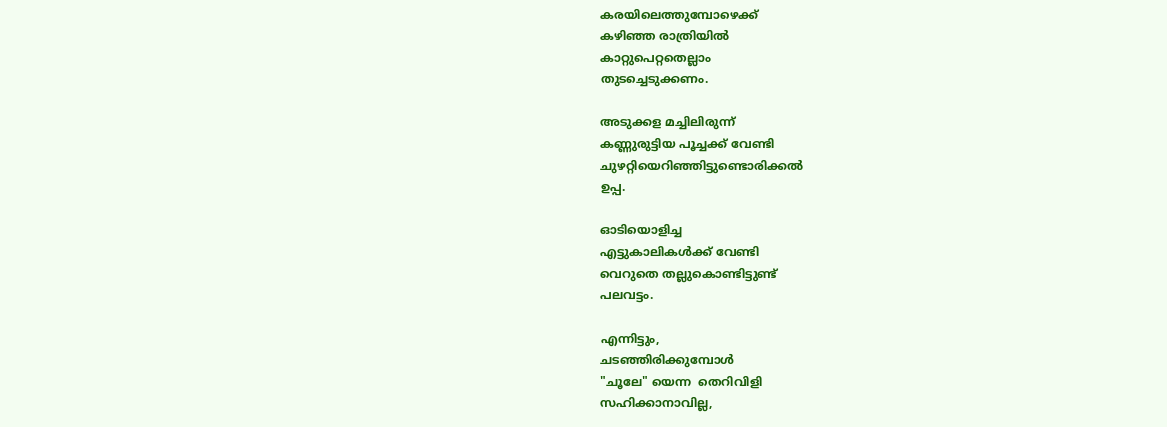കരയിലെത്തുമ്പോഴെക്ക്
കഴിഞ്ഞ രാത്രിയില്‍
കാറ്റുപെറ്റതെല്ലാം
തുടച്ചെടുക്കണം.

അടുക്കള മച്ചിലിരുന്ന്
കണ്ണുരുട്ടിയ പൂച്ചക്ക് വേണ്ടി
ചുഴറ്റിയെറിഞ്ഞിട്ടുണ്ടൊരിക്കല്‍
ഉപ്പ.

ഓടിയൊളിച്ച
എട്ടുകാലികള്‍ക്ക് വേണ്ടി
വെറുതെ തല്ലുകൊണ്ടിട്ടുണ്ട്
പലവട്ടം.

എന്നിട്ടും,
ചടഞ്ഞിരിക്കുമ്പോള്‍
"ചൂലേ" യെന്ന  തെറിവിളി
സഹിക്കാനാവില്ല,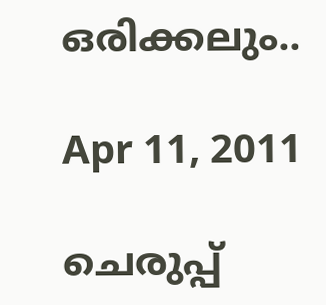ഒരിക്കലും..

Apr 11, 2011

ചെരുപ്പ്‌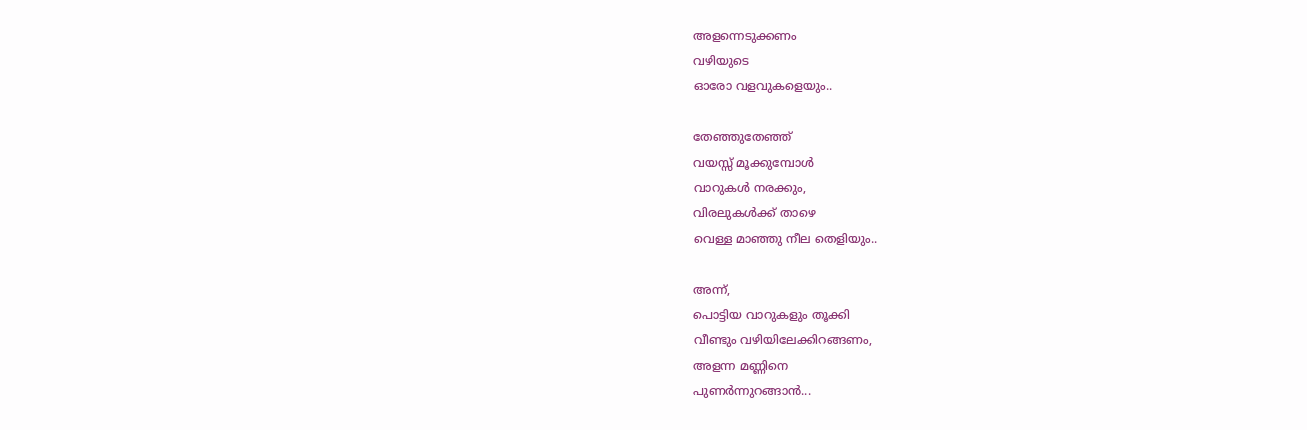അളന്നെടുക്കണം
വഴിയുടെ
ഓരോ വളവുകളെയും..

തേഞ്ഞുതേഞ്ഞ്
വയസ്സ് മൂക്കുമ്പോള്‍
വാറുകള്‍ നരക്കും,
വിരലുകള്‍ക്ക് താഴെ
വെള്ള മാഞ്ഞു നീല തെളിയും..

അന്ന്,
പൊട്ടിയ വാറുകളും തൂക്കി
വീണ്ടും വഴിയിലേക്കിറങ്ങണം,
അളന്ന മണ്ണിനെ
പുണര്‍ന്നുറങ്ങാന്‍...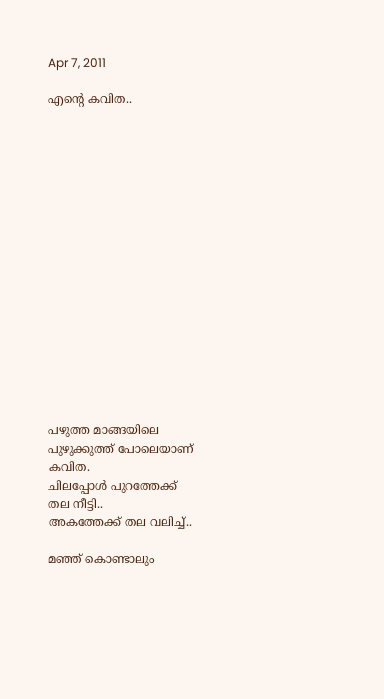Apr 7, 2011

എന്‍റെ കവിത..

















പഴുത്ത മാങ്ങയിലെ
പുഴുക്കുത്ത് പോലെയാണ്
കവിത.
ചിലപ്പോള്‍ പുറത്തേക്ക്
തല നീട്ടി..
അകത്തേക്ക് തല വലിച്ച്‌..

മഞ്ഞ്‌ കൊണ്ടാലും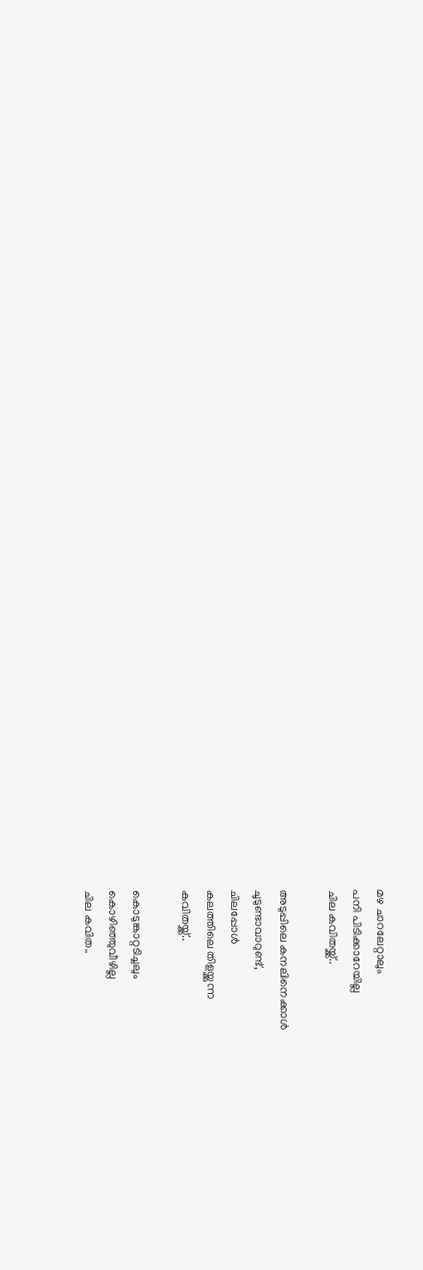മഴ ചാറലേറ്റാലും
പനി പിടിക്കാറേയില്ല
ചില കവിതയ്ക്ക്..

അടുപ്പിലെ കനലിനെക്കാള്‍
ചൂടുണ്ടാവാറുണ്ട്,
ചിലപ്പോള്‍
കലത്തിലെ തിളയ്ക്കുന്ന
കവിതയ്ക്ക്..

കൊടുങ്കാറ്റടിച്ചലും
കൊഴിഞ്ഞുവീഴില്ല
ചില കവിത..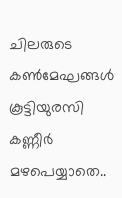ചിലരുടെ  കണ്‍മേഘങ്ങള്‍
കൂട്ടിയുരസി
കണ്ണീര്‍ മഴപെയ്യാതെ..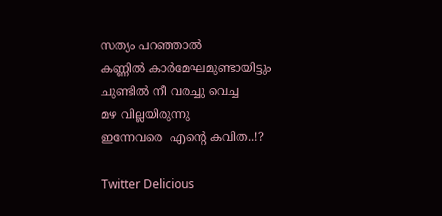സത്യം പറഞ്ഞാല്‍
കണ്ണില്‍ കാര്‍മേഘമുണ്ടായിട്ടും
ചുണ്ടില്‍ നീ വരച്ചു വെച്ച
മഴ വില്ലയിരുന്നു
ഇന്നേവരെ  എന്‍റെ കവിത..!?

Twitter Delicious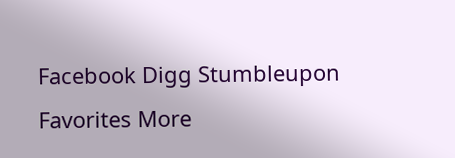Facebook Digg Stumbleupon Favorites More